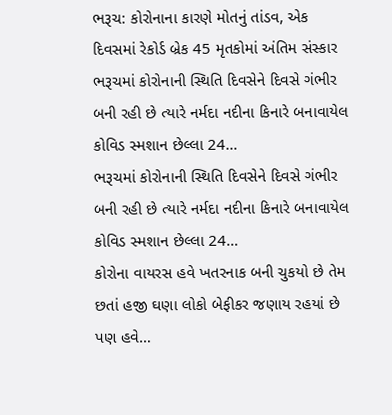ભરૂચ: કોરોનાના કારણે મોતનું તાંડવ, એક દિવસમાં રેકોર્ડ બ્રેક 45 મૃતકોમાં અંતિમ સંસ્કાર
ભરૂચમાં કોરોનાની સ્થિતિ દિવસેને દિવસે ગંભીર બની રહી છે ત્યારે નર્મદા નદીના કિનારે બનાવાયેલ કોવિડ સ્મશાન છેલ્લા 24…
ભરૂચમાં કોરોનાની સ્થિતિ દિવસેને દિવસે ગંભીર બની રહી છે ત્યારે નર્મદા નદીના કિનારે બનાવાયેલ કોવિડ સ્મશાન છેલ્લા 24…
કોરોના વાયરસ હવે ખતરનાક બની ચુકયો છે તેમ છતાં હજી ઘણા લોકો બેફીકર જણાય રહયાં છે પણ હવે…